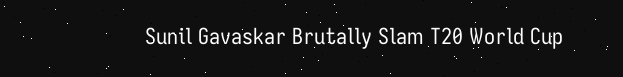Sunil Gavaskar Brutally Slam T20 World Cup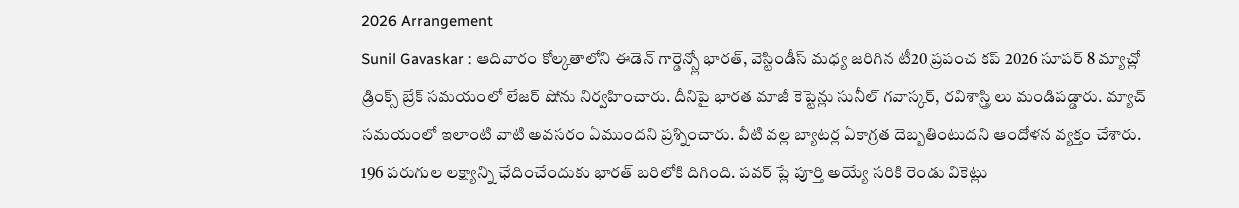2026 Arrangement
Sunil Gavaskar : ఆదివారం కోల్కతాలోని ఈడెన్ గార్డెన్స్లో భారత్, వెస్టిండీస్ మధ్య జరిగిన టీ20 ప్రపంచ కప్ 2026 సూపర్ 8 మ్యాచ్లో డ్రింక్స్ బ్రేక్ సమయంలో లేజర్ షోను నిర్వహించారు. దీనిపై భారత మాజీ కెప్టెన్లు సునీల్ గవాస్కర్, రవిశాస్త్రి లు మండిపడ్డారు. మ్యాచ్ సమయంలో ఇలాంటి వాటి అవసరం ఏముందని ప్రశ్నించారు. వీటి వల్ల బ్యాటర్ల ఏకాగ్రత దెబ్బతింటుదని ఆందోళన వ్యక్తం చేశారు.
196 పరుగుల లక్ష్యాన్ని ఛేదించేందుకు భారత్ బరిలోకి దిగింది. పవర్ ప్లే పూర్తి అయ్యే సరికి రెండు వికెట్లు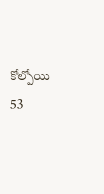కోల్పోయి 53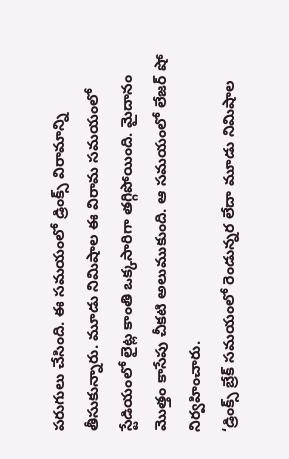పరుగులు చేసింది. ఈ సమయంలో డ్రింక్స్ విరామాన్ని తీసుకున్నారు. మూడు నిమిషాల ఈ విరామ సమయంలో స్టేడియంలో లైట్ల కాంతి ఒక్కసారిగా తగ్గిపోయింది. మైదానం మొత్తం కాసేపు చీకటి అలుముకుంది. ఆ సమయంలో లేజర్ షో నిర్వహించారు.
‘డ్రింక్స్ బ్రేక్ సమయంలో రెండున్నర లేదా మూడు నిమిషాల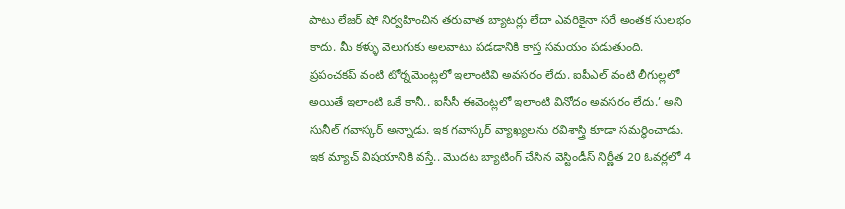పాటు లేజర్ షో నిర్వహించిన తరువాత బ్యాటర్లు లేదా ఎవరికైనా సరే అంతక సులభం కాదు. మీ కళ్ళు వెలుగుకు అలవాటు పడడానికి కాస్త సమయం పడుతుంది. ప్రపంచకప్ వంటి టోర్నమెంట్లలో ఇలాంటివి అవసరం లేదు. ఐపీఎల్ వంటి లీగుల్లలో అయితే ఇలాంటి ఒకే కానీ.. ఐసీసీ ఈవెంట్లలో ఇలాంటి వినోదం అవసరం లేదు.’ అని సునీల్ గవాస్కర్ అన్నాడు. ఇక గవాస్కర్ వ్యాఖ్యలను రవిశాస్త్రి కూడా సమర్థించాడు.
ఇక మ్యాచ్ విషయానికి వస్తే.. మొదట బ్యాటింగ్ చేసిన వెస్టిండీస్ నిర్ణీత 20 ఓవర్లలో 4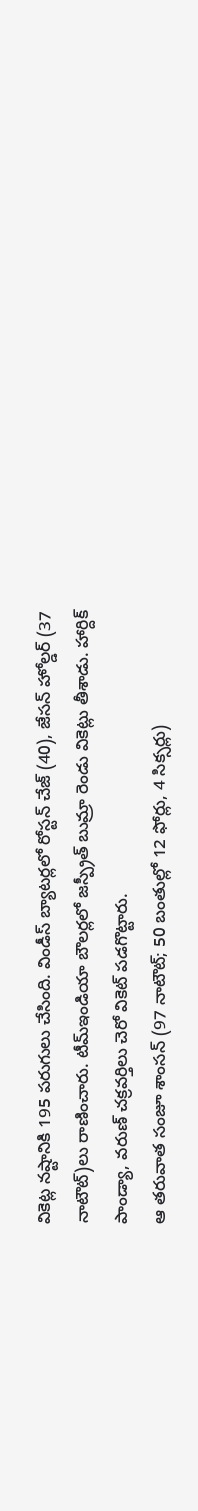వికెట్ల నష్టానికి 195 పరుగులు చేసింది. విండీస్ బ్యాటర్లలో రోస్టన్ చేజ్ (40), జేసన్ హోల్డర్ (37 నాటౌట్)లు రాణించారు. టీమ్ఇండియా బౌలర్లలో జస్ప్రీత్ బుమ్రా రెండు వికెట్లు తీశాడు. హార్దిక్ పాండ్యా, వరుణ్ చక్రవర్తిలు చెరో వికెట్ పడగొట్టారు.
ఆ తరువాత సంజూ శాంసన్ (97 నాటౌట్; 50 బంతుల్లో 12 ఫోర్లు, 4 సిక్సర్లు)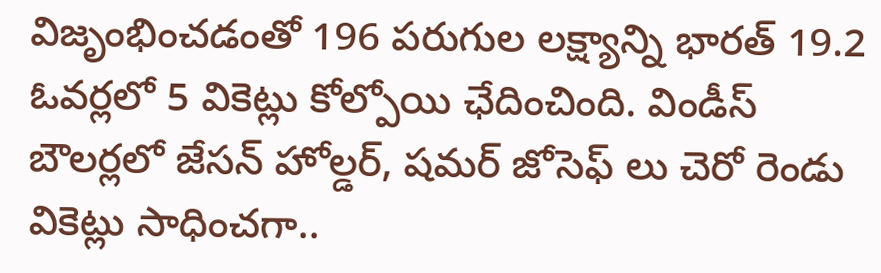విజృంభించడంతో 196 పరుగుల లక్ష్యాన్ని భారత్ 19.2 ఓవర్లలో 5 వికెట్లు కోల్పోయి ఛేదించింది. విండీస్ బౌలర్లలో జేసన్ హోల్డర్, షమర్ జోసెఫ్ లు చెరో రెండు వికెట్లు సాధించగా..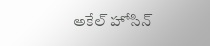అకేల్ హోసిన్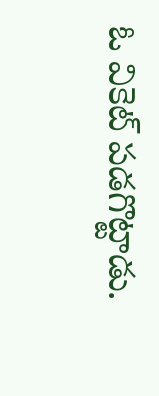ఓ వికెట్ పడగొట్టాడు.